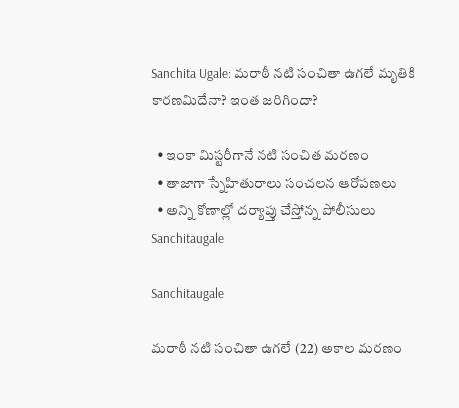Sanchita Ugale: మరాఠీ నటి సంచితా ఉగలే మృతికి కారణమిదేనా? ఇంత జరిగిందా?

  • ఇంకా మిస్టరీగానే నటి సంచిత మరణం
  • తాజాగా స్నేహితురాలు సంచలన ఆరోపణలు
  • అన్ని కోణాల్లో దర్యాప్తు చేస్తోన్న పోలీసులు
Sanchitaugale

Sanchitaugale

మరాఠీ నటి సంచితా ఉగలే (22) అకాల మరణం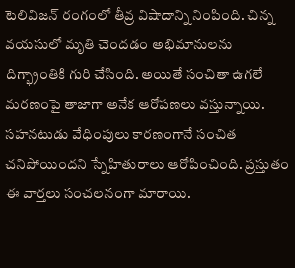టెలివిజన్ రంగంలో తీవ్ర విషాదాన్ని నింపింది. చిన్న వయసులో మృతి చెందడం అభిమానులను దిగ్భ్రాంతికి గురి చేసింది. అయితే సంచితా ఉగలే మరణంపై తాజాగా అనేక ఆరోపణలు వస్తున్నాయి. సహనటుడు వేధింపులు కారణంగానే సంచిత చనిపోయిందని స్నేహితురాలు ఆరోపించింది. ప్రస్తుతం ఈ వార్తలు సంచలనంగా మారాయి.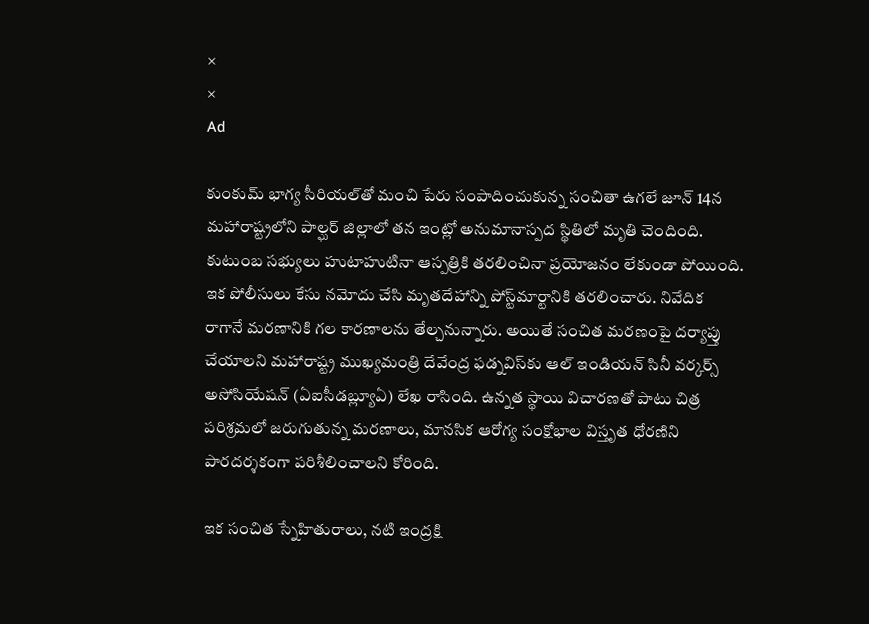×
×
Ad

కుంకుమ్ భాగ్య సీరియల్‌తో మంచి పేరు సంపాదించుకున్న సంచితా ఉగలే జూన్ 14న మహారాష్ట్రలోని పాల్ఘర్ జిల్లాలో తన ఇంట్లో అనుమానాస్పద స్థితిలో మృతి చెందింది. కుటుంబ సభ్యులు హుటాహుటినా ఆస్పత్రికి తరలించినా ప్రయోజనం లేకుండా పోయింది. ఇక పోలీసులు కేసు నమోదు చేసి మృతదేహాన్ని పోస్ట్‌మార్టానికి తరలించారు. నివేదిక రాగానే మరణానికి గల కారణాలను తేల్చనున్నారు. అయితే సంచిత మరణంపై దర్యాప్తు చేయాలని మహారాష్ట్ర ముఖ్యమంత్రి దేవేంద్ర ఫడ్నవిస్‌కు ఆల్ ఇండియన్ సినీ వర్కర్స్ అసోసియేషన్ (ఏఐసీడబ్ల్యూఏ) లేఖ రాసింది. ఉన్నత స్థాయి విచారణతో పాటు చిత్ర పరిశ్రమలో జరుగుతున్న మరణాలు, మానసిక ఆరోగ్య సంక్షోభాల విస్తృత ధోరణిని పారదర్శకంగా పరిశీలించాలని కోరింది.

ఇక సంచిత స్నేహితురాలు, నటి ఇంద్రక్షి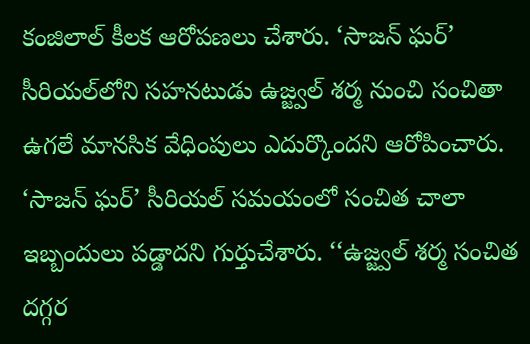కంజిలాల్ కీలక ఆరోపణలు చేశారు. ‘సాజన్ ఘర్’ సీరియల్‌లోని సహనటుడు ఉజ్జ్వల్ శర్మ నుంచి సంచితా ఉగలే మానసిక వేధింపులు ఎదుర్కొందని ఆరోపించారు. ‘సాజన్ ఘర్’ సీరియల్ సమయంలో సంచిత చాలా ఇబ్బందులు పడ్డాదని గుర్తుచేశారు. ‘‘ఉజ్జ్వల్ శర్మ సంచిత దగ్గర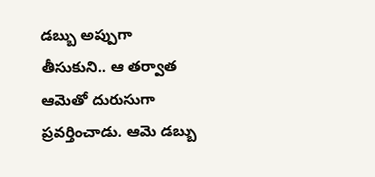డబ్బు అప్పుగా తీసుకుని.. ఆ తర్వాత ఆమెతో దురుసుగా ప్రవర్తించాడు. ఆమె డబ్బు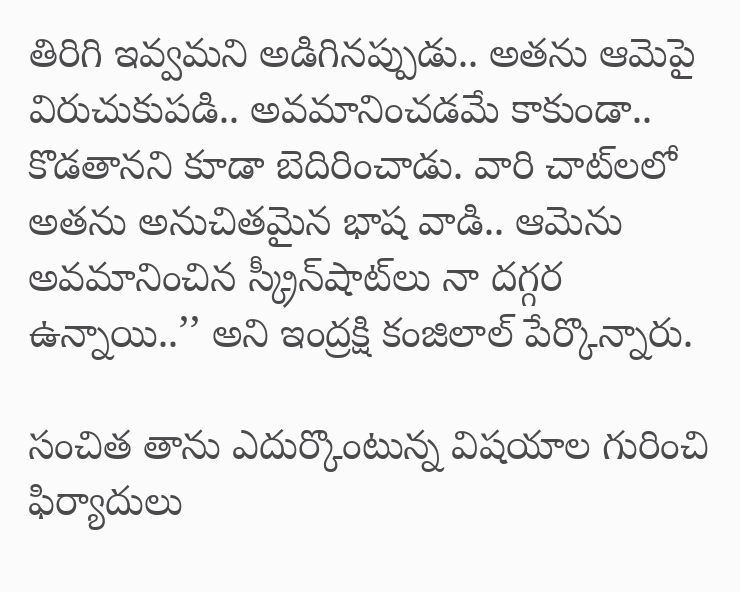తిరిగి ఇవ్వమని అడిగినప్పుడు.. అతను ఆమెపై విరుచుకుపడి.. అవమానించడమే కాకుండా.. కొడతానని కూడా బెదిరించాడు. వారి చాట్‌లలో అతను అనుచితమైన భాష వాడి.. ఆమెను అవమానించిన స్క్రీన్‌షాట్‌లు నా దగ్గర ఉన్నాయి..’’ అని ఇంద్రక్షి కంజిలాల్ పేర్కొన్నారు.

సంచిత తాను ఎదుర్కొంటున్న విషయాల గురించి ఫిర్యాదులు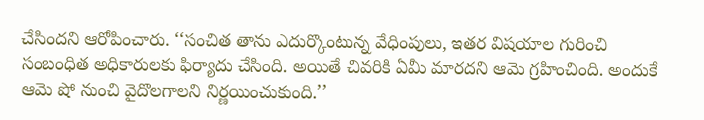చేసిందని ఆరోపించారు. ‘‘సంచిత తాను ఎదుర్కొంటున్న వేధింపులు, ఇతర విషయాల గురించి సంబంధిత అధికారులకు ఫిర్యాదు చేసింది. అయితే చివరికి ఏమీ మారదని ఆమె గ్రహించింది. అందుకే ఆమె షో నుంచి వైదొలగాలని నిర్ణయించుకుంది.’’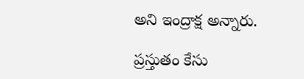అని ఇంద్రాక్ష అన్నారు.

ప్రస్తుతం కేసు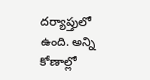దర్యాప్తులో ఉంది. అన్ని కోణాల్లో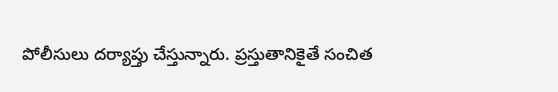పోలీసులు దర్యాప్తు చేస్తున్నారు. ప్రస్తుతానికైతే సంచిత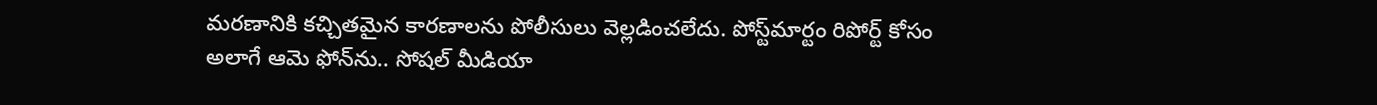మరణానికి కచ్చితమైన కారణాలను పోలీసులు వెల్లడించలేదు. పోస్ట్‌మార్టం రిపోర్ట్ కోసం అలాగే ఆమె ఫోన్‌ను.. సోషల్ మీడియా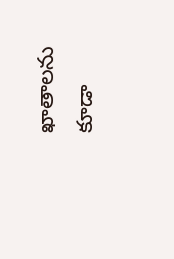ఖాతాలను కూడా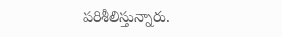పరిశీలిస్తున్నారు.